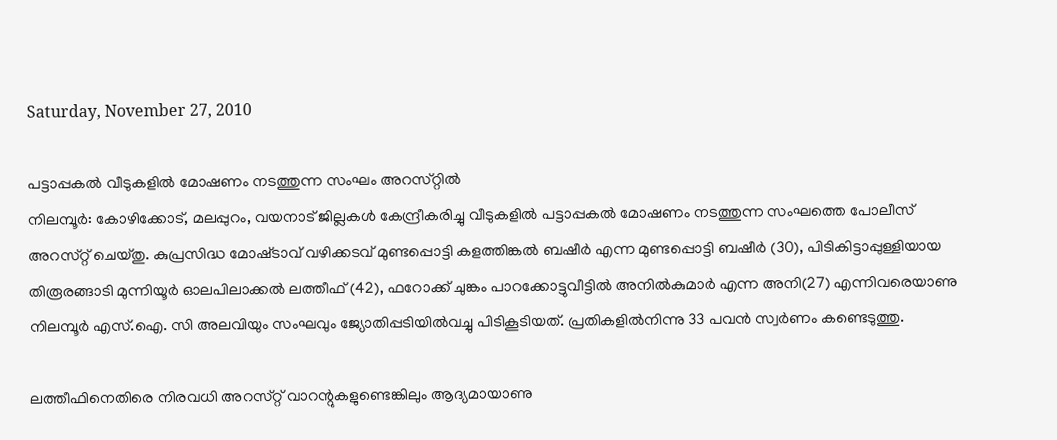Saturday, November 27, 2010

പട്ടാപ്പകല്‍ വീടുകളില്‍ മോഷണം നടത്തുന്ന സംഘം അറസ്‌റ്റില്‍
നിലമ്പൂര്‍: കോഴിക്കോട്‌, മലപ്പുറം, വയനാട്‌ ജില്ലകള്‍ കേന്ദ്രീകരിച്ചു വീടുകളില്‍ പട്ടാപ്പകല്‍ മോഷണം നടത്തുന്ന സംഘത്തെ പോലീസ്‌ അറസ്‌റ്റ് ചെയ്‌തു. കുപ്രസിദ്ധ മോഷ്‌ടാവ്‌ വഴിക്കടവ്‌ മുണ്ടപ്പൊട്ടി കളത്തിങ്കല്‍ ബഷീര്‍ എന്ന മുണ്ടപ്പൊട്ടി ബഷീര്‍ (30), പിടികിട്ടാപ്പുള്ളിയായ തിരൂരങ്ങാടി മുന്നിയൂര്‍ ഓലപിലാക്കല്‍ ലത്തീഫ്‌ (42), ഫറോക്ക്‌ ചുങ്കം പാറക്കോട്ടുവീട്ടില്‍ അനില്‍കുമാര്‍ എന്ന അനി(27) എന്നിവരെയാണു നിലമ്പൂര്‍ എസ്‌.ഐ. സി അലവിയും സംഘവും ജ്യോതിപ്പടിയില്‍വച്ചു പിടികൂടിയത്‌. പ്രതികളില്‍നിന്നു 33 പവന്‍ സ്വര്‍ണം കണ്ടെടുത്തു.

ലത്തീഫിനെതിരെ നിരവധി അറസ്‌റ്റ് വാറന്റുകളുണ്ടെങ്കിലും ആദ്യമായാണു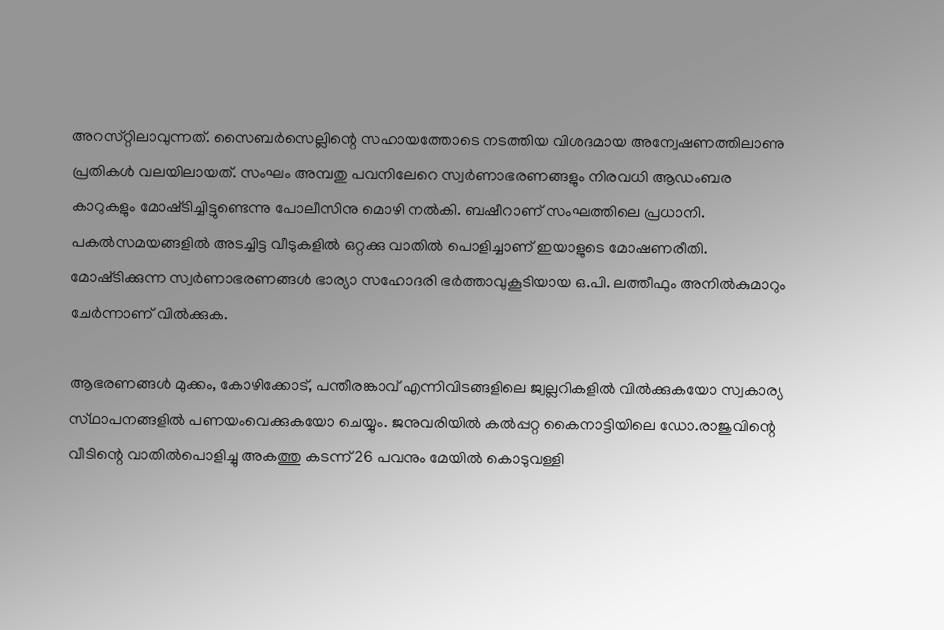അറസ്‌റ്റിലാവുന്നത്‌. സൈബര്‍സെല്ലിന്റെ സഹായത്തോടെ നടത്തിയ വിശദമായ അന്വേഷണത്തിലാണു പ്രതികള്‍ വലയിലായത്‌. സംഘം അമ്പതു പവനിലേറെ സ്വര്‍ണാഭരണങ്ങളും നിരവധി ആഡംബര കാറുകളും മോഷ്‌ടിച്ചിട്ടുണ്ടെന്നു പോലീസിനു മൊഴി നല്‍കി. ബഷീറാണ്‌ സംഘത്തിലെ പ്രധാനി. പകല്‍സമയങ്ങളില്‍ അടച്ചിട്ട വീടുകളില്‍ ഒറ്റക്കു വാതില്‍ പൊളിച്ചാണ്‌ ഇയാളുടെ മോഷണരീതി. മോഷ്‌ടിക്കുന്ന സ്വര്‍ണാഭരണങ്ങള്‍ ഭാര്യാ സഹോദരി ഭര്‍ത്താവുകൂടിയായ ഒ.പി. ലത്തീഫും അനില്‍കുമാറും ചേര്‍ന്നാണ്‌ വില്‍ക്കുക.

ആഭരണങ്ങള്‍ മുക്കം, കോഴിക്കോട്‌, പന്തീരങ്കാവ്‌ എന്നിവിടങ്ങളിലെ ജ്വല്ലറികളില്‍ വില്‍ക്കുകയോ സ്വകാര്യ സ്‌ഥാപനങ്ങളില്‍ പണയംവെക്കുകയോ ചെയ്യും. ജനുവരിയില്‍ കല്‍പ്പറ്റ കൈനാട്ടിയിലെ ഡോ.രാജുവിന്റെ വീടിന്റെ വാതില്‍പൊളിച്ചു അകത്തു കടന്ന്‌ 26 പവനും മേയില്‍ കൊടുവള്ളി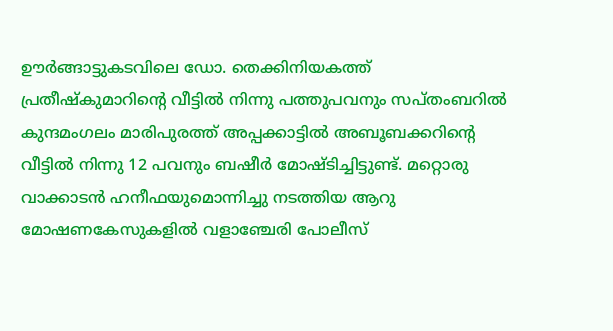ഊര്‍ങ്ങാട്ടുകടവിലെ ഡോ. തെക്കിനിയകത്ത്‌ പ്രതീഷ്‌കുമാറിന്റെ വീട്ടില്‍ നിന്നു പത്തുപവനും സപ്‌തംബറില്‍ കുന്ദമംഗലം മാരിപുരത്ത്‌ അപ്പക്കാട്ടില്‍ അബൂബക്കറിന്റെ വീട്ടില്‍ നിന്നു 12 പവനും ബഷീര്‍ മോഷ്‌ടിച്ചിട്ടുണ്ട്‌. മറ്റൊരു വാക്കാടന്‍ ഹനീഫയുമൊന്നിച്ചു നടത്തിയ ആറു മോഷണകേസുകളില്‍ വളാഞ്ചേരി പോലീസ്‌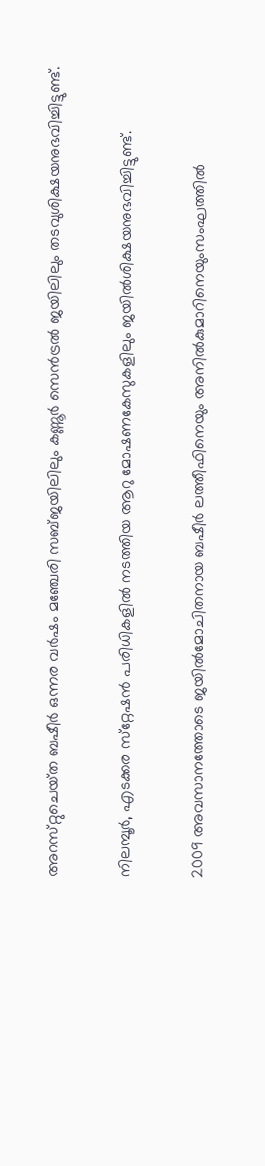അറസ്‌റ്റുചെയ്‌ത ബഷീര്‍ ഒന്നര വര്‍ഷം മഞ്ചേരി സബ്‌ജയിലിലും കണ്ണൂര്‍ സെന്‍ട്രല്‍ ജയിലിലും തടവുശിക്ഷയനുഭവിച്ചിട്ടുണ്ട്‌.

നിലമ്പൂര്‍, എടക്കര സ്‌റ്റേഷന്‍ പരിധികളില്‍ നടത്തിയ ആറു മോഷണകേസുകളിലും ജയില്‍ശിക്ഷയനുഭവിച്ചിട്ടുണ്ട്‌.

2009 അവസാനത്തോടെ ജയില്‍മോചിതനായ ബഷീര്‍ ലത്തീഫിനെയും അനില്‍കുമാറിനെയുംസംഘത്തില്‍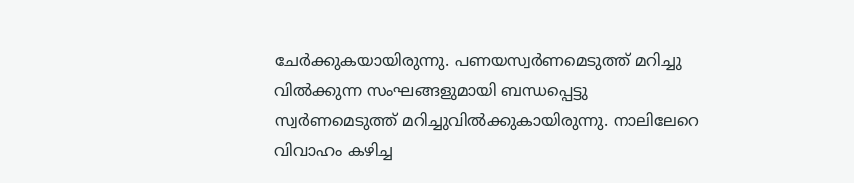ചേര്‍ക്കുകയായിരുന്നു. പണയസ്വര്‍ണമെടുത്ത്‌ മറിച്ചു വില്‍ക്കുന്ന സംഘങ്ങളുമായി ബന്ധപ്പെട്ടു സ്വര്‍ണമെടുത്ത്‌ മറിച്ചുവില്‍ക്കുകായിരുന്നു. നാലിലേറെ വിവാഹം കഴിച്ച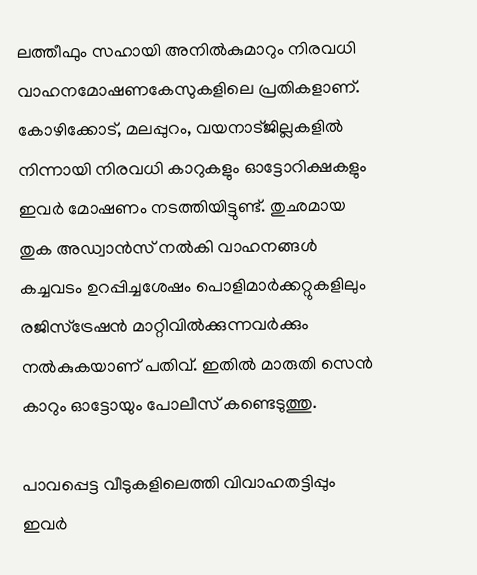ലത്തീഫും സഹായി അനില്‍കുമാറും നിരവധി വാഹനമോഷണകേസുകളിലെ പ്രതികളാണ്‌. കോഴിക്കോട്‌, മലപ്പുറം, വയനാട്‌ജില്ലകളില്‍ നിന്നായി നിരവധി കാറുകളും ഓട്ടോറിക്ഷകളും ഇവര്‍ മോഷണം നടത്തിയിട്ടുണ്ട്‌. തുഛമായ തുക അഡ്വാന്‍സ്‌ നല്‍കി വാഹനങ്ങള്‍ കച്ചവടം ഉറപ്പിച്ചശേഷം പൊളിമാര്‍ക്കറ്റുകളിലും രജിസ്‌ട്രേഷന്‍ മാറ്റിവില്‍ക്കുന്നവര്‍ക്കും നല്‍കുകയാണ്‌ പതിവ്‌. ഇതില്‍ മാരുതി സെന്‍ കാറും ഓട്ടോയും പോലീസ്‌ കണ്ടെടുത്തു.

പാവപ്പെട്ട വീടുകളിലെത്തി വിവാഹതട്ടിപ്പും ഇവര്‍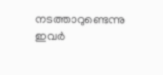നടത്താറുണ്ടെന്നു ഇവര്‍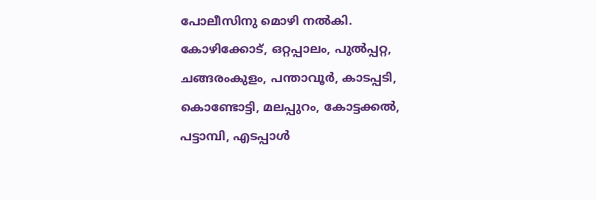പോലീസിനു മൊഴി നല്‍കി. കോഴിക്കോട്‌, ഒറ്റപ്പാലം, പുല്‍പ്പറ്റ, ചങ്ങരംകുളം, പന്താവൂര്‍, കാടപ്പടി, കൊണ്ടോട്ടി, മലപ്പുറം, കോട്ടക്കല്‍, പട്ടാമ്പി, എടപ്പാള്‍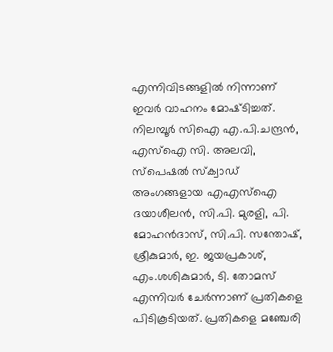എന്നിവിടങ്ങളില്‍ നിന്നാണ്‌ ഇവര്‍ വാഹനം മോഷ്‌ടിച്ചത്‌. നിലമ്പൂര്‍ സിഐ എ.പി.ചന്ദ്രന്‍, എസ്‌ഐ സി. അലവി, സ്‌പെഷല്‍ സ്‌ക്വാഡ്‌ അംഗങ്ങളായ എഎസ്‌ഐ ദയാശീലന്‍, സി.പി. മുരളി, പി. മോഹന്‍ദാസ്‌, സി.പി. സന്തോഷ്‌, ശ്രീകുമാര്‍, ഇ. ജയപ്രകാശ്‌, എം.ശശികുമാര്‍, ടി. തോമസ്‌ എന്നിവര്‍ ചേര്‍ന്നാണ്‌ പ്രതികളെ പിടികൂടിയത്‌. പ്രതികളെ മഞ്ചേരി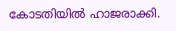കോടതിയില്‍ ഹാജരാക്കി.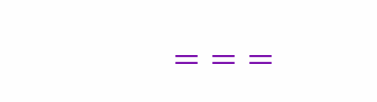===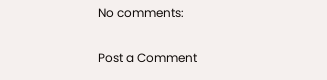No comments:

Post a Comment